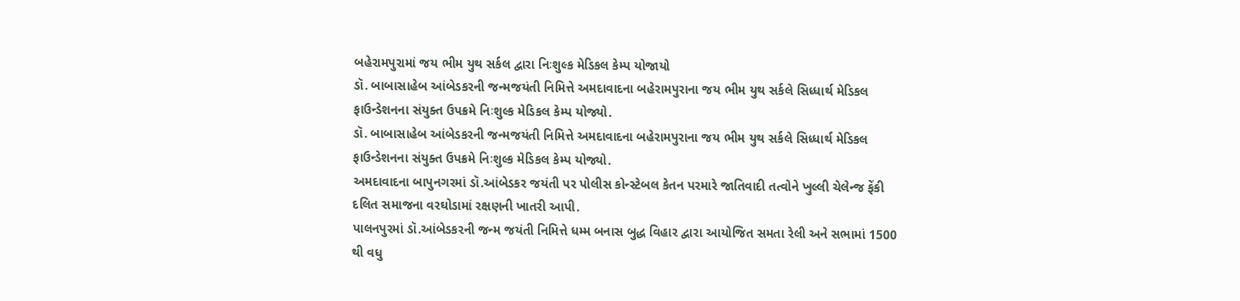બહેરામપુરામાં જય ભીમ યુથ સર્કલ દ્વારા નિઃશુલ્ક મેડિકલ કેમ્પ યોજાયો
ડૉ. બાબાસાહેબ આંબેડકરની જન્મજયંતી નિમિત્તે અમદાવાદના બહેરામપુરાના જય ભીમ યુથ સર્કલે સિધ્ધાર્થ મેડિકલ ફાઉન્ડેશનના સંયુક્ત ઉપક્રમે નિઃશુલ્ક મેડિકલ કેમ્પ યોજ્યો.
ડૉ. બાબાસાહેબ આંબેડકરની જન્મજયંતી નિમિત્તે અમદાવાદના બહેરામપુરાના જય ભીમ યુથ સર્કલે સિધ્ધાર્થ મેડિકલ ફાઉન્ડેશનના સંયુક્ત ઉપક્રમે નિઃશુલ્ક મેડિકલ કેમ્પ યોજ્યો.
અમદાવાદના બાપુનગરમાં ડૉ.આંબેડકર જયંતી પર પોલીસ કોન્સ્ટેબલ કેતન પરમારે જાતિવાદી તત્વોને ખુલ્લી ચેલેન્જ ફેંકી દલિત સમાજના વરઘોડામાં રક્ષણની ખાતરી આપી.
પાલનપુરમાં ડૉ.આંબેડકરની જન્મ જયંતી નિમિત્તે ધમ્મ બનાસ બુદ્ધ વિહાર દ્વારા આયોજિત સમતા રેલી અને સભામાં 1500 થી વધુ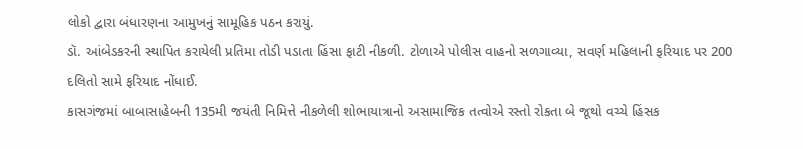લોકો દ્વારા બંધારણના આમુખનું સામૂહિક પઠન કરાયું.
ડૉ. આંબેડકરની સ્થાપિત કરાયેલી પ્રતિમા તોડી પડાતા હિંસા ફાટી નીકળી. ટોળાએ પોલીસ વાહનો સળગાવ્યા, સવર્ણ મહિલાની ફરિયાદ પર 200 દલિતો સામે ફરિયાદ નોંધાઈ.
કાસગંજમાં બાબાસાહેબની 135મી જયંતી નિમિત્તે નીકળેલી શોભાયાત્રાનો અસામાજિક તત્વોએ રસ્તો રોકતા બે જૂથો વચ્ચે હિંસક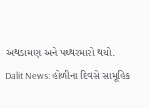અથડામણ અને પથ્થરમારો થયો.
Dalit News: હોળીના દિવસે સામૂહિક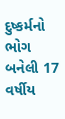દુષ્કર્મનો ભોગ બનેલી 17 વર્ષીય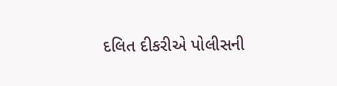દલિત દીકરીએ પોલીસની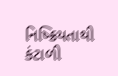નિષ્ક્રિયતાથી કંટાળી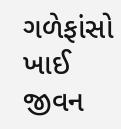ગળેફાંસો ખાઈ જીવન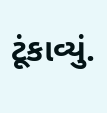ટૂંકાવ્યું.